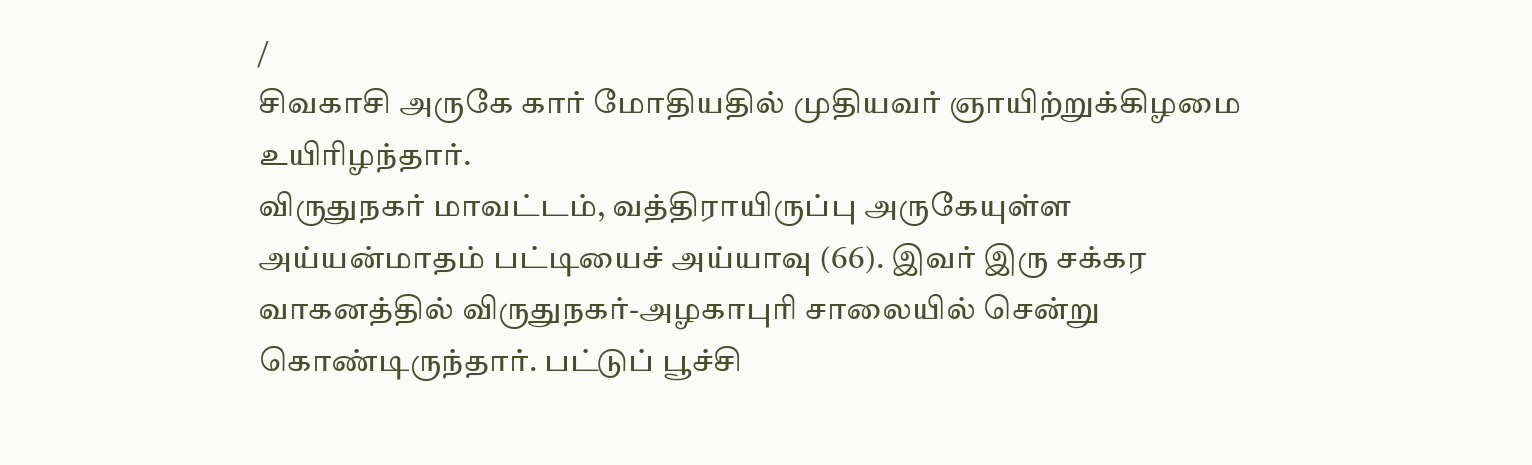/
சிவகாசி அருகே கார் மோதியதில் முதியவர் ஞாயிற்றுக்கிழமை உயிரிழந்தார்.
விருதுநகர் மாவட்டம், வத்திராயிருப்பு அருகேயுள்ள அய்யன்மாதம் பட்டியைச் அய்யாவு (66). இவர் இரு சக்கர வாகனத்தில் விருதுநகர்-அழகாபுரி சாலையில் சென்று கொண்டிருந்தார். பட்டுப் பூச்சி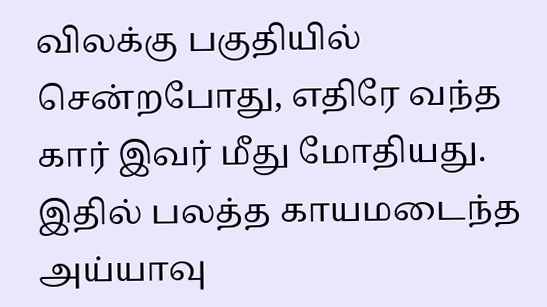விலக்கு பகுதியில் சென்றபோது, எதிரே வந்த கார் இவர் மீது மோதியது. இதில் பலத்த காயமடைந்த அய்யாவு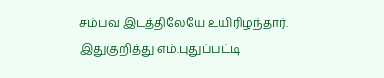சம்பவ இடத்திலேயே உயிரிழந்தார்.
இதுகுறித்து எம்.புதுப்பட்டி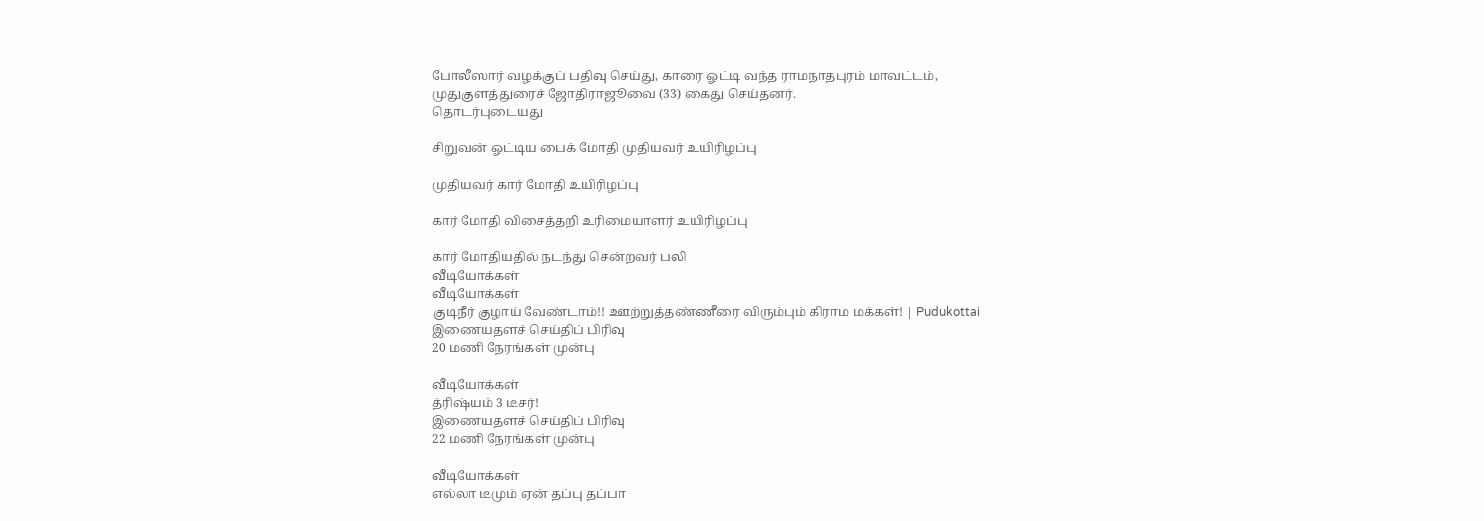போலீஸார் வழக்குப் பதிவு செய்து, காரை ஓட்டி வந்த ராமநாதபுரம் மாவட்டம், முதுகுளத்துரைச் ஜோதிராஜூவை (33) கைது செய்தனர்.
தொடர்புடையது

சிறுவன் ஓட்டிய பைக் மோதி முதியவர் உயிரிழப்பு

முதியவர் கார் மோதி உயிரிழப்பு

கார் மோதி விசைத்தறி உரிமையாளர் உயிரிழப்பு

கார் மோதியதில் நடந்து சென்றவர் பலி
வீடியோக்கள்
வீடியோக்கள்
குடிநீர் குழாய் வேண்டாம்!! ஊற்றுத்தண்ணீரை விரும்பும் கிராம மக்கள்! | Pudukottai
இணையதளச் செய்திப் பிரிவு
20 மணி நேரங்கள் முன்பு

வீடியோக்கள்
த்ரிஷ்யம் 3 டீசர்!
இணையதளச் செய்திப் பிரிவு
22 மணி நேரங்கள் முன்பு

வீடியோக்கள்
எல்லா டீமும் ஏன் தப்பு தப்பா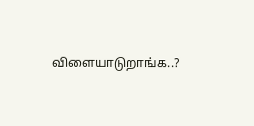விளையாடுறாங்க..?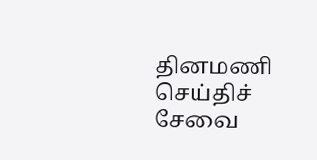தினமணி செய்திச் சேவை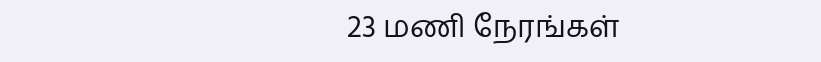23 மணி நேரங்கள்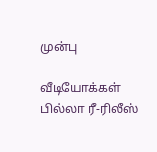முன்பு

வீடியோக்கள்
பில்லா ரீ-ரிலீஸ்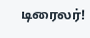டிரைலர்!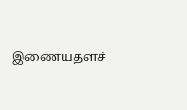இணையதளச்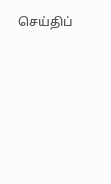செய்திப்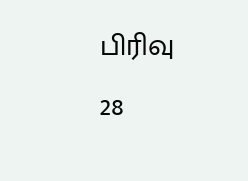பிரிவு
28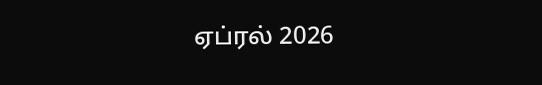ஏப்ரல் 2026